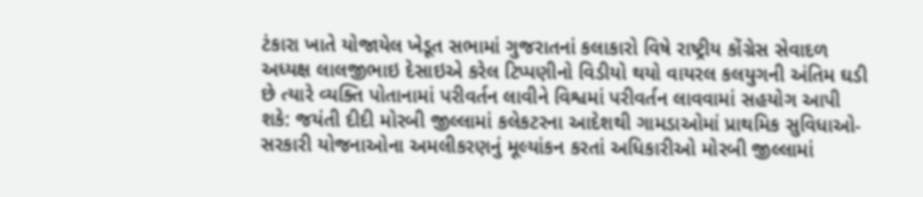ટંકારા ખાતે યોજાયેલ ખેડૂત સભામાં ગુજરાતનાં કલાકારો વિષે રાષ્ટ્રીય કોંગ્રેસ સેવાદળ અધ્યક્ષ લાલજીભાઇ દેસાઇએ કરેલ ટિપ્પણીનો વિડીયો થયો વાયરલ કલયુગની અંતિમ ઘડી છે ત્યારે વ્યક્તિ પોતાનામાં પરીવર્તન લાવીને વિશ્વમાં પરીવર્તન લાવવામાં સહયોગ આપી શકે: જયંતી દીદી મોરબી જીલ્લામાં કલેકટરના આદેશથી ગામડાઓમાં પ્રાથમિક સુવિધાઓ-સરકારી યોજનાઓના અમલીકરણનું મૂલ્યાંકન કરતાં અધિકારીઓ મોરબી જીલ્લામાં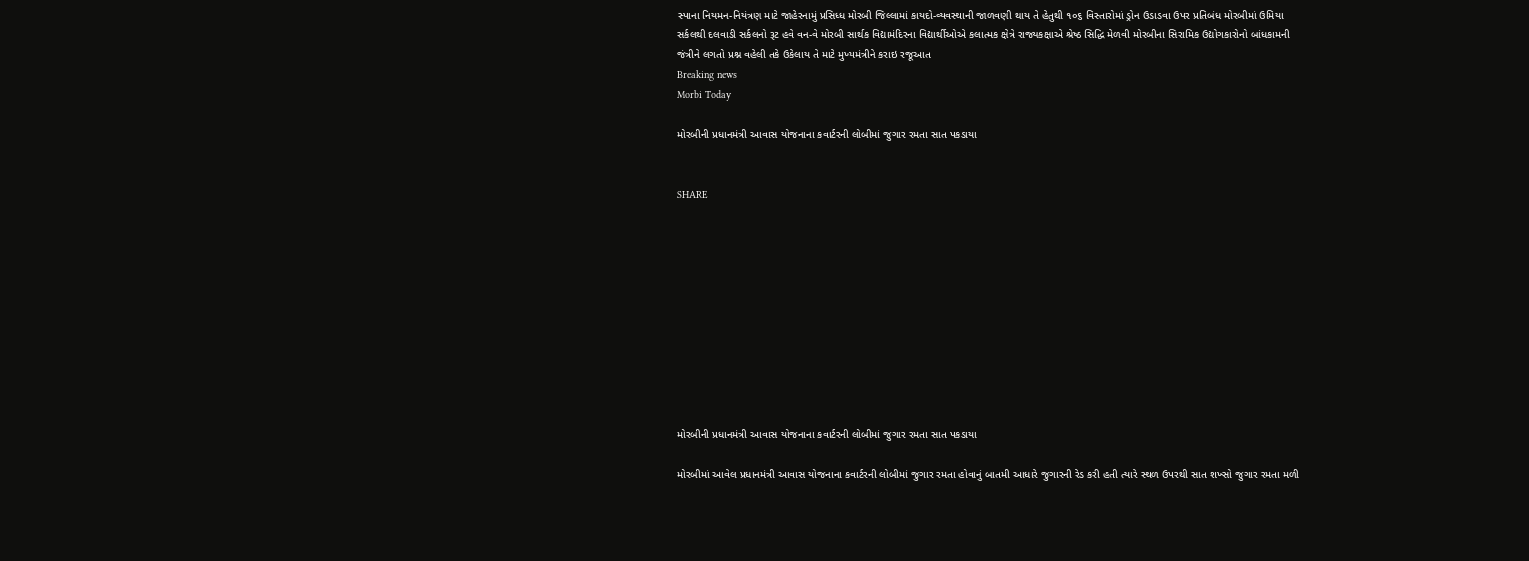સ્પાના નિયમન-નિયંત્રણ માટે જાહેરનામું પ્રસિધ્ધ મોરબી જિલ્લામાં કાયદો-વ્યવસ્થાની જાળવણી થાય તે હેતુથી ૧૦૬ વિસ્તારોમાં ડ્રોન ઉડાડવા ઉપર પ્રતિબંધ મોરબીમાં ઉમિયા સર્કલથી દલવાડી સર્કલનો રૂટ હવે વન-વે મોરબી સાર્થક વિદ્યામંદિરના વિદ્યાર્થીઓએ કલાત્મક ક્ષેત્રે રાજ્યકક્ષાએ શ્રેષ્ઠ સિદ્ધિ મેળવી મોરબીના સિરામિક ઉદ્યોગકારોનો બાંધકામની જંત્રીને લગતો પ્રશ્ન વહેલી તકે ઉકેલાય તે માટે મુખ્યમંત્રીને કરાઇ રજૂઆત
Breaking news
Morbi Today

મોરબીની પ્રધાનમંત્રી આવાસ યોજનાના કવાર્ટરની લોબીમાં જુગાર રમતા સાત પકડાયા


SHARE











મોરબીની પ્રધાનમંત્રી આવાસ યોજનાના કવાર્ટરની લોબીમાં જુગાર રમતા સાત પકડાયા

મોરબીમાં આવેલ પ્રધાનમંત્રી આવાસ યોજનાના કવાર્ટરની લોબીમાં જુગાર રમતા હોવાનું બાતમી આધારે જુગારની રેડ કરી હતી ત્યારે સ્થળ ઉપરથી સાત શખ્સો જુગાર રમતા મળી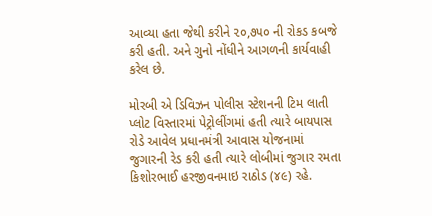આવ્યા હતા જેથી કરીને ૨૦,૭૫૦ ની રોકડ કબજે કરી હતી. અને ગુનો નોંધીને આગળની કાર્યવાહી કરેલ છે.

મોરબી એ ડિવિઝન પોલીસ સ્ટેશનની ટિમ લાતી પ્લોટ વિસ્તારમાં પેટ્રોલીંગમાં હતી ત્યારે બાયપાસ રોડે આવેલ પ્રધાનમંત્રી આવાસ યોજનામાં જુગારની રેડ કરી હતી ત્યારે લોબીમાં જુગાર રમતા કિશોરભાઈ હરજીવનમાઇ રાઠોડ (૪૯) રહે.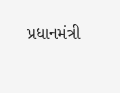પ્રધાનમંત્રી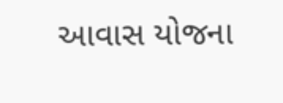આવાસ યોજના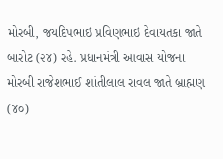મોરબી, જયદિપભાઇ પ્રવિણભાઇ દેવાયતકા જાતે બારોટ (૨૪) રહે. પ્રધાનમંત્રી આવાસ યોજના મોરબી રાજેશભાઈ શાંતીલાલ રાવલ જાતે બ્રાહ્મણ (૪૦)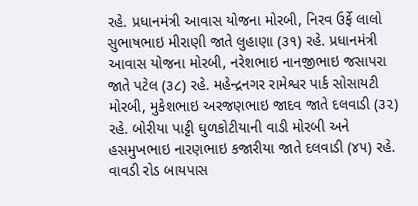રહે. પ્રધાનમંત્રી આવાસ યોજના મોરબી, નિરવ ઉર્ફે લાલો સુભાષભાઇ મીરાણી જાતે લુહાણા (૩૧) રહે. પ્રધાનમંત્રી આવાસ યોજના મોરબી, નરેશભાઇ નાનજીભાઇ જસાપરા જાતે પટેલ (૩૮) રહે. મહેન્દ્રનગર રામેશ્વર પાર્ક સોસાયટી મોરબી, મુકેશભાઇ અરજણભાઇ જાદવ જાતે દલવાડી (૩૨) રહે. બોરીયા પાટ્ટી ઘુળકોટીયાની વાડી મોરબી અને હસમુખભાઇ નારણભાઇ કજારીયા જાતે દલવાડી (૪૫) રહે. વાવડી રોડ બાયપાસ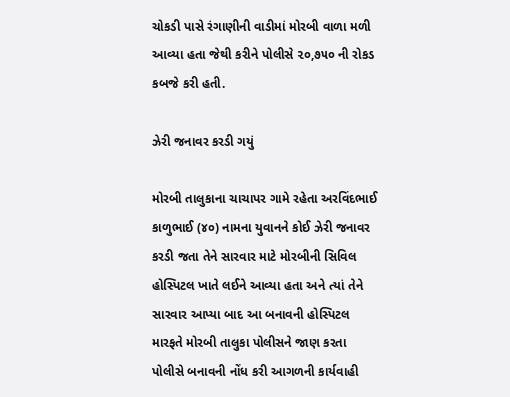ચોકડી પાસે રંગાણીની વાડીમાં મોરબી વાળા મળી આવ્યા હતા જેથી કરીને પોલીસે ૨૦,૭૫૦ ની રોકડ કબજે કરી હતી.

ઝેરી જનાવર કરડી ગયું

મોરબી તાલુકાના ચાચાપર ગામે રહેતા અરવિંદભાઈ કાળુભાઈ (૪૦) નામના યુવાનને કોઈ ઝેરી જનાવર કરડી જતા તેને સારવાર માટે મોરબીની સિવિલ હોસ્પિટલ ખાતે લઈને આવ્યા હતા અને ત્યાં તેને સારવાર આપ્યા બાદ આ બનાવની હોસ્પિટલ મારફતે મોરબી તાલુકા પોલીસને જાણ કરતા પોલીસે બનાવની નોંધ કરી આગળની કાર્યવાહી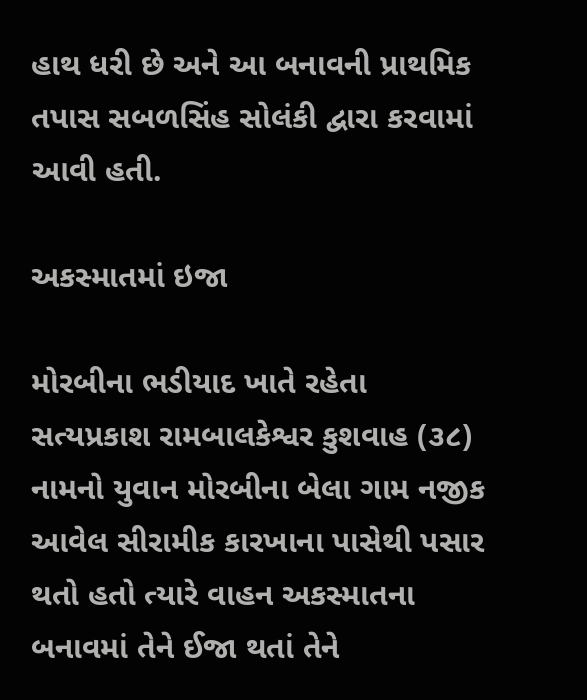હાથ ધરી છે અને આ બનાવની પ્રાથમિક તપાસ સબળસિંહ સોલંકી દ્વારા કરવામાં આવી હતી.

અકસ્માતમાં ઇજા

મોરબીના ભડીયાદ ખાતે રહેતા સત્યપ્રકાશ રામબાલકેશ્વર કુશવાહ (૩૮) નામનો યુવાન મોરબીના બેલા ગામ નજીક આવેલ સીરામીક કારખાના પાસેથી પસાર થતો હતો ત્યારે વાહન અકસ્માતના બનાવમાં તેને ઈજા થતાં તેને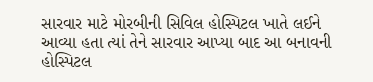સારવાર માટે મોરબીની સિવિલ હોસ્પિટલ ખાતે લઈને આવ્યા હતા ત્યાં તેને સારવાર આપ્યા બાદ આ બનાવની હોસ્પિટલ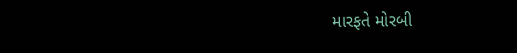મારફતે મોરબી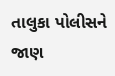તાલુકા પોલીસને જાણ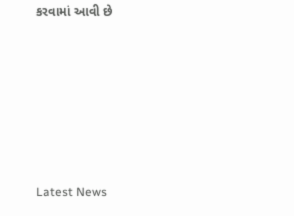કરવામાં આવી છે






Latest News